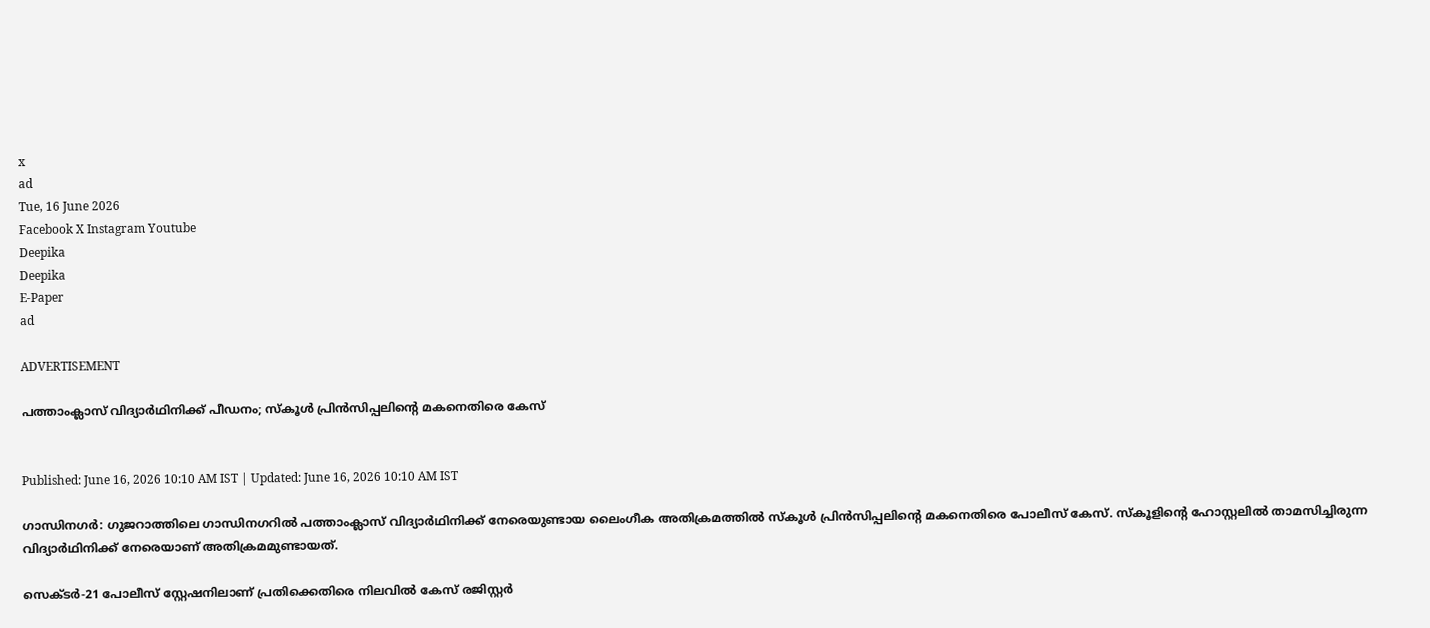x
ad
Tue, 16 June 2026
Facebook X Instagram Youtube
Deepika
Deepika
E-Paper
ad

ADVERTISEMENT

പത്താംക്ലാസ് വിദ്യാർഥിനിക്ക് പീഡനം; സ്കൂൾ പ്രിൻസിപ്പലിന്‍റെ മകനെതിരെ കേസ്


Published: June 16, 2026 10:10 AM IST | Updated: June 16, 2026 10:10 AM IST

ഗാന്ധിനഗർ: ഗുജറാത്തിലെ ഗാന്ധിനഗറിൽ പത്താംക്ലാസ് വിദ്യാർഥിനിക്ക് നേരെയുണ്ടായ ലൈംഗീക അതിക്രമത്തിൽ സ്കൂൾ പ്രിൻസിപ്പലിന്‍റെ മകനെതിരെ പോലീസ് കേസ്. സ്കൂളിന്‍റെ ഹോസ്റ്റലിൽ താമസിച്ചിരുന്ന വിദ്യാർഥിനിക്ക് നേരെയാണ് അതിക്രമമുണ്ടായത്.

സെക്ടർ-21 പോലീസ് സ്റ്റേഷനിലാണ് പ്രതിക്കെതിരെ നിലവിൽ കേസ് രജിസ്റ്റർ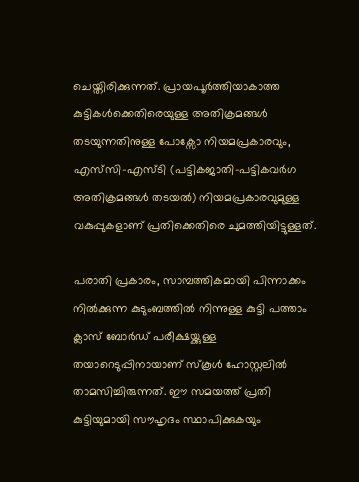ചെയ്തിരിക്കുന്നത്. പ്രായപൂർത്തിയാകാത്ത കുട്ടികൾക്കെതിരെയുള്ള അതിക്രമങ്ങൾ തടയുന്നതിനുള്ള പോക്സോ നിയമപ്രകാരവും, എസ്‌സി-എസ്ടി (പട്ടികജാതി-പട്ടികവർഗ അതിക്രമങ്ങൾ തടയൽ) നിയമപ്രകാരവുമുള്ള വകുപ്പുകളാണ് പ്രതിക്കെതിരെ ചുമത്തിയിട്ടുള്ളത്.

പരാതി പ്രകാരം, സാമ്പത്തികമായി പിന്നാക്കം നിൽക്കുന്ന കുടുംബത്തിൽ നിന്നുള്ള കുട്ടി പത്താം ക്ലാസ് ബോർഡ് പരീക്ഷയ്ക്കുള്ള തയാറെടുപ്പിനായാണ് സ്കൂൾ ഹോസ്റ്റലിൽ താമസിച്ചിരുന്നത്. ഈ സമയത്ത് പ്രതി കുട്ടിയുമായി സൗഹൃദം സ്ഥാപിക്കുകയും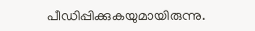പീഡിപ്പിക്കുകയുമായിരുന്നു.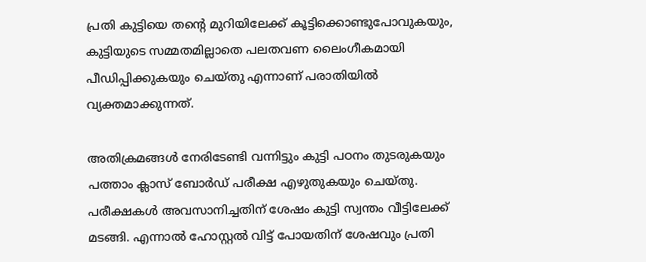പ്രതി കുട്ടിയെ തന്‍റെ മുറിയിലേക്ക് കൂട്ടിക്കൊണ്ടുപോവുകയും, കുട്ടിയുടെ സമ്മതമില്ലാതെ പലതവണ ലൈംഗീകമായി പീഡിപ്പിക്കുകയും ചെയ്തു എന്നാണ് പരാതിയിൽ വ്യക്തമാക്കുന്നത്.

അതിക്രമങ്ങൾ നേരിടേണ്ടി വന്നിട്ടും കുട്ടി പഠനം തുടരുകയും പത്താം ക്ലാസ് ബോർഡ് പരീക്ഷ എഴുതുകയും ചെയ്തു. പരീക്ഷകൾ അവസാനിച്ചതിന് ശേഷം കുട്ടി സ്വന്തം വീട്ടിലേക്ക് മടങ്ങി. എന്നാൽ ഹോസ്റ്റൽ വിട്ട് പോയതിന് ശേഷവും പ്രതി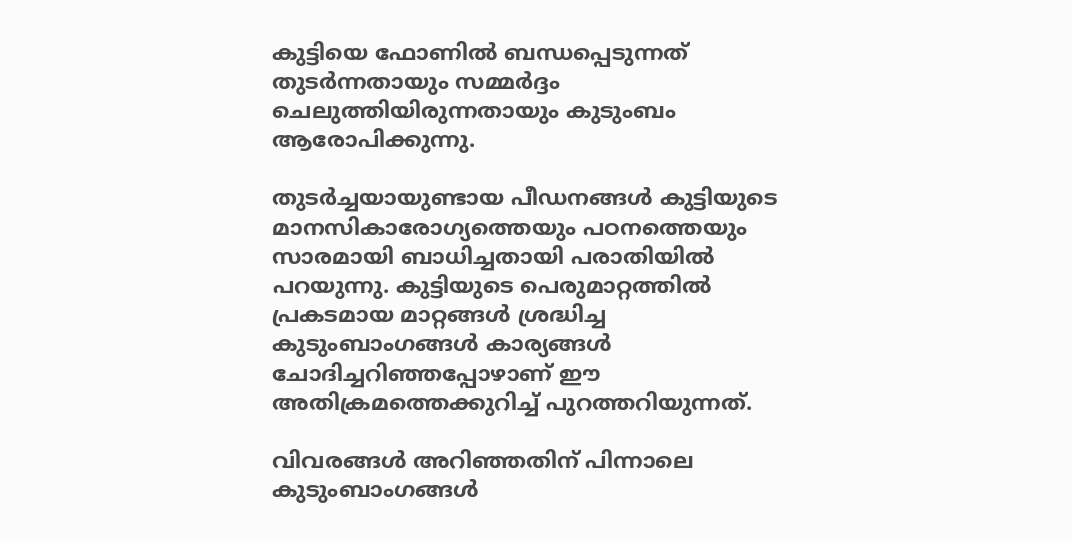കുട്ടിയെ ഫോണിൽ ബന്ധപ്പെടുന്നത് തുടർന്നതായും സമ്മർദ്ദം ചെലുത്തിയിരുന്നതായും കുടുംബം ആരോപിക്കുന്നു.

തുടർച്ചയായുണ്ടായ പീഡനങ്ങൾ കുട്ടിയുടെ മാനസികാരോഗ്യത്തെയും പഠനത്തെയും സാരമായി ബാധിച്ചതായി പരാതിയിൽ പറയുന്നു. കുട്ടിയുടെ പെരുമാറ്റത്തിൽ പ്രകടമായ മാറ്റങ്ങൾ ശ്രദ്ധിച്ച കുടുംബാംഗങ്ങൾ കാര്യങ്ങൾ ചോദിച്ചറിഞ്ഞപ്പോഴാണ് ഈ അതിക്രമത്തെക്കുറിച്ച് പുറത്തറിയുന്നത്.

വിവരങ്ങൾ അറിഞ്ഞതിന് പിന്നാലെ കുടുംബാംഗങ്ങൾ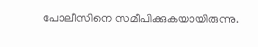പോലീസിനെ സമീപിക്കുകയായിരുന്നു.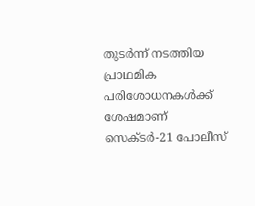തുടർന്ന് നടത്തിയ പ്രാഥമിക പരിശോധനകൾക്ക് ശേഷമാണ് സെക്ടർ-21 പോലീസ്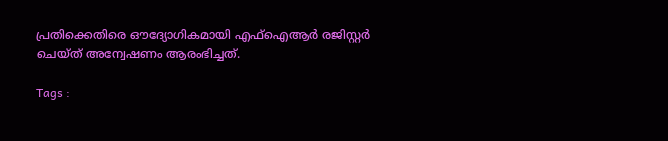പ്രതിക്കെതിരെ ഔദ്യോഗികമായി എഫ്ഐആർ രജിസ്റ്റർ ചെയ്ത് അന്വേഷണം ആരംഭിച്ചത്.

Tags :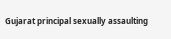Gujarat principal sexually assaulting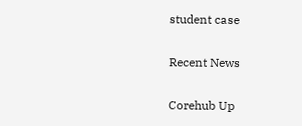student case

Recent News

Corehub Up